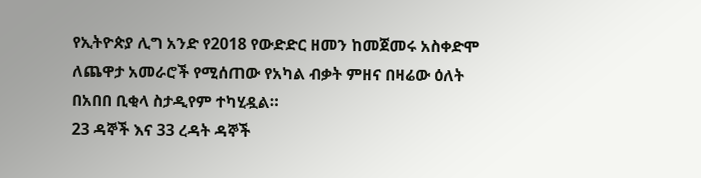የኢትዮጵያ ሊግ አንድ የ2018 የውድድር ዘመን ከመጀመሩ አስቀድሞ ለጨዋታ አመራሮች የሚሰጠው የአካል ብቃት ምዘና በዛሬው ዕለት በአበበ ቢቂላ ስታዲየም ተካሂዷል።
23 ዳኞች እና 33 ረዳት ዳኞች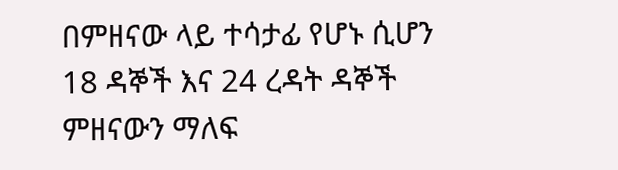በምዘናው ላይ ተሳታፊ የሆኑ ሲሆን 18 ዳኞች እና 24 ረዳት ዳኞች ምዘናውን ማለፍ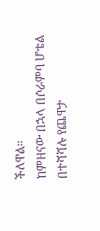ችለዋል።
ከምዘናው በኋላ በሶራምባ ሆቴል በተሻሻሉ የጨዋታ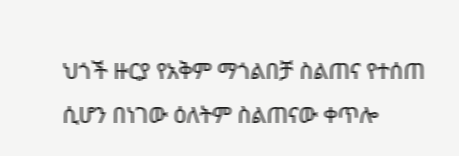ህጎች ዙርያ የአቅም ማጎልበቻ ስልጠና የተሰጠ ሲሆን በነገው ዕለትም ስልጠናው ቀጥሎ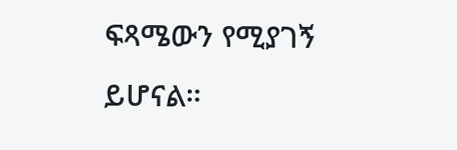ፍጻሜውን የሚያገኝ ይሆናል።